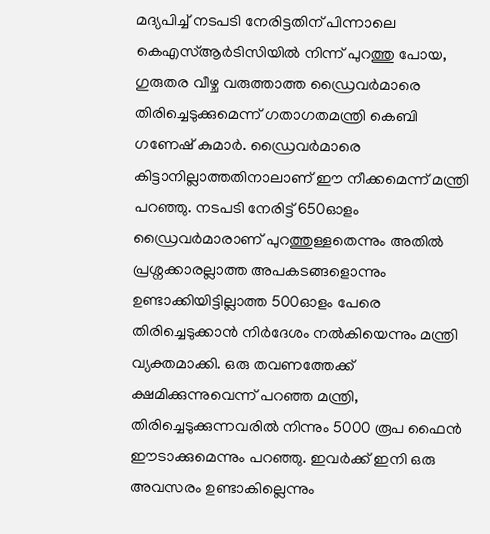മദ്യപിച്ച് നടപടി നേരിട്ടതിന് പിന്നാലെ കെഎസ്ആർടിസിയിൽ നിന്ന് പുറത്തു പോയ, ഗുരുതര വീഴ്ച വരുത്താത്ത ഡ്രൈവർമാരെ തിരിച്ചെടുക്കുമെന്ന് ഗതാഗതമന്ത്രി കെബി ഗണേഷ് കുമാർ. ഡ്രൈവർമാരെ കിട്ടാനില്ലാത്തതിനാലാണ് ഈ നീക്കമെന്ന് മന്ത്രി പറഞ്ഞു. നടപടി നേരിട്ട് 650ഓളം ഡ്രൈവർമാരാണ് പുറത്തുള്ളതെന്നും അതിൽ പ്രശ്നക്കാരല്ലാത്ത അപകടങ്ങളൊന്നും ഉണ്ടാക്കിയിട്ടില്ലാത്ത 500ഓളം പേരെ തിരിച്ചെടുക്കാൻ നിർദേശം നൽകിയെന്നും മന്ത്രി വ്യക്തമാക്കി. ഒരു തവണത്തേക്ക് ക്ഷമിക്കുന്നുവെന്ന് പറഞ്ഞ മന്ത്രി, തിരിച്ചെടുക്കുന്നവരിൽ നിന്നും 5000 രൂപ ഫൈൻ ഈടാക്കുമെന്നും പറഞ്ഞു. ഇവർക്ക് ഇനി ഒരു അവസരം ഉണ്ടാകില്ലെന്നും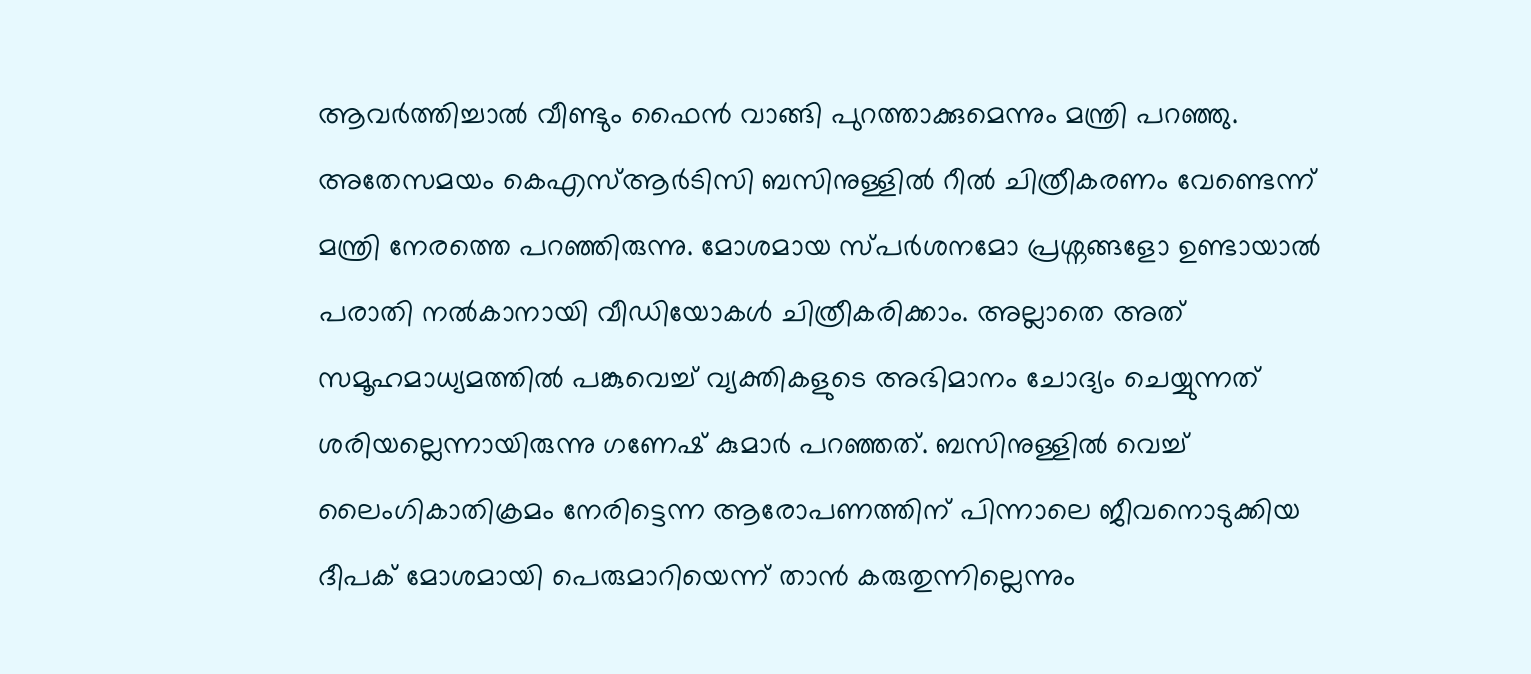ആവർത്തിച്ചാൽ വീണ്ടും ഫൈൻ വാങ്ങി പുറത്താക്കുമെന്നും മന്ത്രി പറഞ്ഞു.
അതേസമയം കെഎസ്ആർടിസി ബസിനുള്ളിൽ റീൽ ചിത്രീകരണം വേണ്ടെന്ന് മന്ത്രി നേരത്തെ പറഞ്ഞിരുന്നു. മോശമായ സ്പർശനമോ പ്രശ്നങ്ങളോ ഉണ്ടായാൽ പരാതി നൽകാനായി വീഡിയോകൾ ചിത്രീകരിക്കാം. അല്ലാതെ അത് സമൂഹമാധ്യമത്തിൽ പങ്കുവെച്ച് വ്യക്തികളുടെ അഭിമാനം ചോദ്യം ചെയ്യുന്നത് ശരിയല്ലെന്നായിരുന്നു ഗണേഷ് കുമാർ പറഞ്ഞത്. ബസിനുള്ളിൽ വെച്ച് ലൈംഗികാതിക്രമം നേരിട്ടെന്ന ആരോപണത്തിന് പിന്നാലെ ജീവനൊടുക്കിയ ദീപക് മോശമായി പെരുമാറിയെന്ന് താൻ കരുതുന്നില്ലെന്നും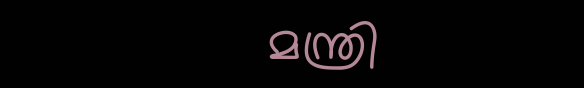മന്ത്രി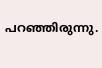പറഞ്ഞിരുന്നു.